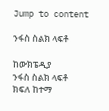Jump to content

ንፋስ ስልክ ላፍቶ

ከውክፔዲያ
ንፋስ ስልክ ላፍቶ
ክፍለ ከተማ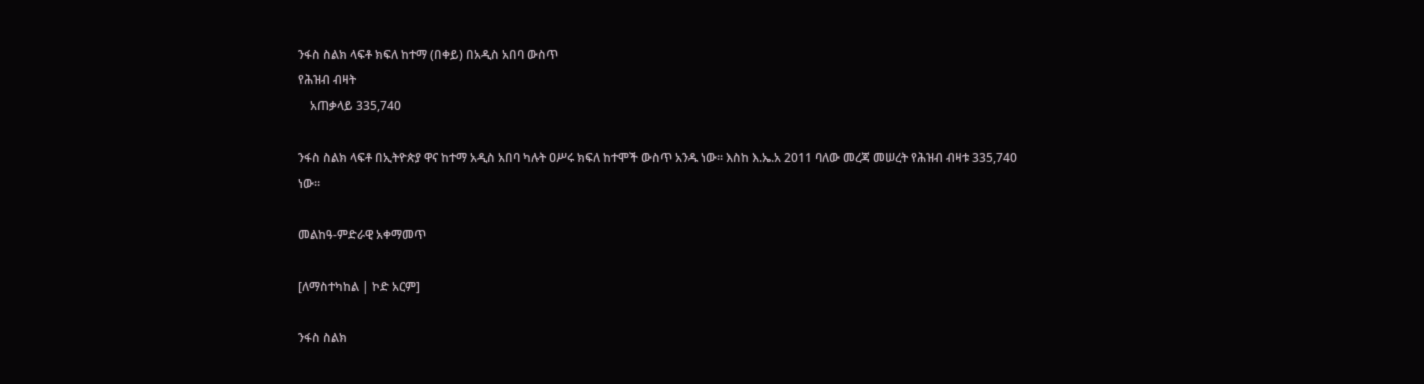ንፋስ ስልክ ላፍቶ ክፍለ ከተማ (በቀይ) በአዲስ አበባ ውስጥ
የሕዝብ ብዛት
    አጠቃላይ 335,740

ንፋስ ስልክ ላፍቶ በኢትዮጵያ ዋና ከተማ አዲስ አበባ ካሉት ዐሥሩ ክፍለ ከተሞች ውስጥ አንዱ ነው። እስከ እ.ኤ.አ 2011 ባለው መረጃ መሠረት የሕዝብ ብዛቱ 335,740 ነው።

መልከዓ-ምድራዊ አቀማመጥ

[ለማስተካከል | ኮድ አርም]

ንፋስ ስልክ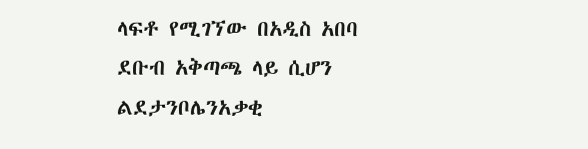ላፍቶ የሚገኘው በአዲስ አበባ ደቡብ አቅጣጫ ላይ ሲሆን ልደታንቦሌንአቃቂ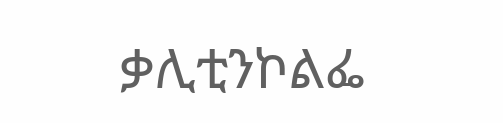ቃሊቲንኮልፌ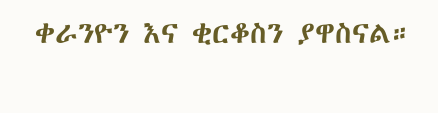ቀራንዮን እና ቂርቆስን ያዋስናል።